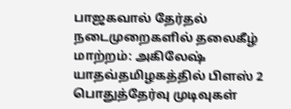பாஜகவால் தேர்தல் நடைமுறைகளில் தலைகீழ் மாற்றம்: அகிலேஷ் யாதவ்தமிழகத்தில் பிளஸ் 2 பொதுத்தேர்வு முடிவுகள்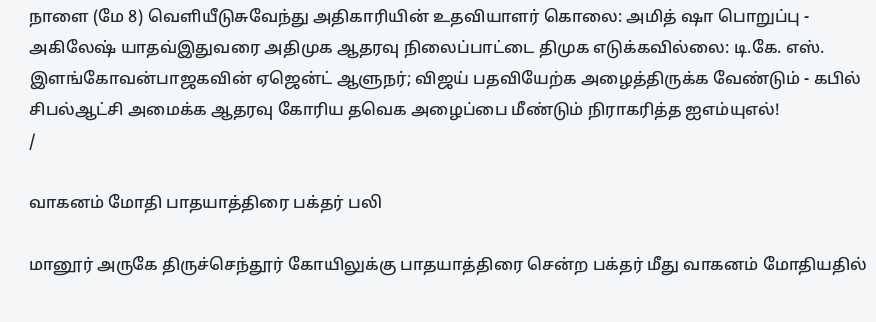நாளை (மே 8) வெளியீடுசுவேந்து அதிகாரியின் உதவியாளர் கொலை: அமித் ஷா பொறுப்பு - அகிலேஷ் யாதவ்இதுவரை அதிமுக ஆதரவு நிலைப்பாட்டை திமுக எடுக்கவில்லை: டி.கே. எஸ். இளங்கோவன்பாஜகவின் ஏஜென்ட் ஆளுநர்; விஜய் பதவியேற்க அழைத்திருக்க வேண்டும் - கபில் சிபல்ஆட்சி அமைக்க ஆதரவு கோரிய தவெக அழைப்பை மீண்டும் நிராகரித்த ஐஎம்யுஎல்!
/

வாகனம் மோதி பாதயாத்திரை பக்தர் பலி

மானூர் அருகே திருச்செந்தூர் கோயிலுக்கு பாதயாத்திரை சென்ற பக்தர் மீது வாகனம் மோதியதில்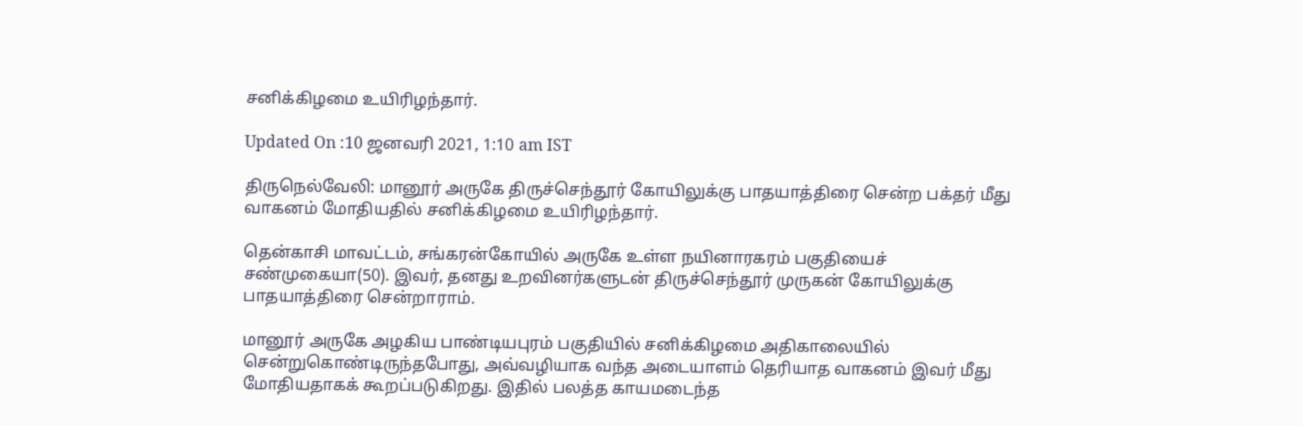சனிக்கிழமை உயிரிழந்தார்.

Updated On :10 ஜனவரி 2021, 1:10 am IST

திருநெல்வேலி: மானூர் அருகே திருச்செந்தூர் கோயிலுக்கு பாதயாத்திரை சென்ற பக்தர் மீது வாகனம் மோதியதில் சனிக்கிழமை உயிரிழந்தார்.

தென்காசி மாவட்டம், சங்கரன்கோயில் அருகே உள்ள நயினாரகரம் பகுதியைச் சண்முகையா(50). இவர், தனது உறவினர்களுடன் திருச்செந்தூர் முருகன் கோயிலுக்கு பாதயாத்திரை சென்றாராம்.

மானூர் அருகே அழகிய பாண்டியபுரம் பகுதியில் சனிக்கிழமை அதிகாலையில் சென்றுகொண்டிருந்தபோது, அவ்வழியாக வந்த அடையாளம் தெரியாத வாகனம் இவர் மீது மோதியதாகக் கூறப்படுகிறது. இதில் பலத்த காயமடைந்த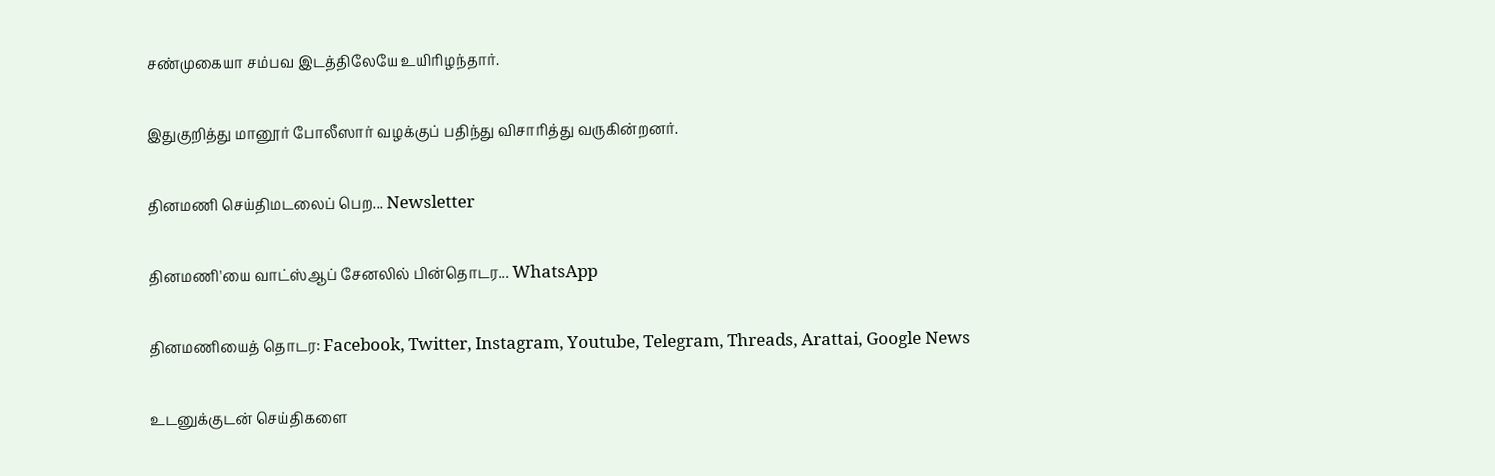சண்முகையா சம்பவ இடத்திலேயே உயிரிழந்தார்.

இதுகுறித்து மானூர் போலீஸார் வழக்குப் பதிந்து விசாரித்து வருகின்றனர்.

தினமணி செய்திமடலைப் பெற... Newsletter

தினமணி'யை வாட்ஸ்ஆப் சேனலில் பின்தொடர... WhatsApp

தினமணியைத் தொடர: Facebook, Twitter, Instagram, Youtube, Telegram, Threads, Arattai, Google News

உடனுக்குடன் செய்திகளை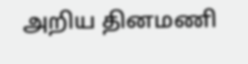அறிய தினமணி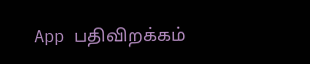App பதிவிறக்கம்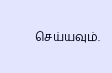செய்யவும்.